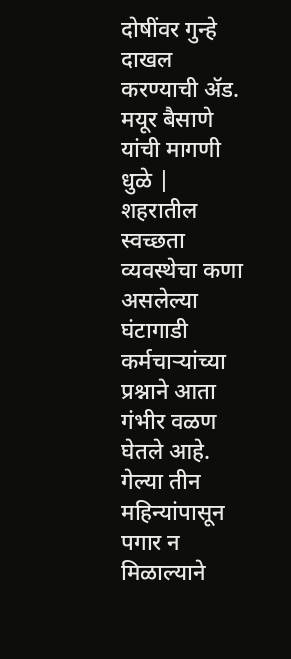दोषींवर गुन्हे दाखल करण्याची ॲड. मयूर बैसाणे यांची मागणी
धुळे |
शहरातील स्वच्छता व्यवस्थेचा कणा असलेल्या घंटागाडी कर्मचाऱ्यांच्या प्रश्नाने आता गंभीर वळण घेतले आहे. गेल्या तीन महिन्यांपासून पगार न मिळाल्याने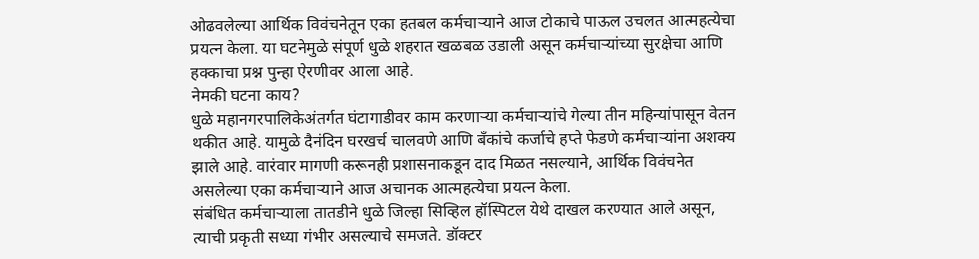ओढवलेल्या आर्थिक विवंचनेतून एका हतबल कर्मचाऱ्याने आज टोकाचे पाऊल उचलत आत्महत्येचा प्रयत्न केला. या घटनेमुळे संपूर्ण धुळे शहरात खळबळ उडाली असून कर्मचाऱ्यांच्या सुरक्षेचा आणि हक्काचा प्रश्न पुन्हा ऐरणीवर आला आहे.
नेमकी घटना काय?
धुळे महानगरपालिकेअंतर्गत घंटागाडीवर काम करणाऱ्या कर्मचाऱ्यांचे गेल्या तीन महिन्यांपासून वेतन थकीत आहे. यामुळे दैनंदिन घरखर्च चालवणे आणि बँकांचे कर्जाचे हप्ते फेडणे कर्मचाऱ्यांना अशक्य झाले आहे. वारंवार मागणी करूनही प्रशासनाकडून दाद मिळत नसल्याने, आर्थिक विवंचनेत असलेल्या एका कर्मचाऱ्याने आज अचानक आत्महत्येचा प्रयत्न केला.
संबंधित कर्मचाऱ्याला तातडीने धुळे जिल्हा सिव्हिल हॉस्पिटल येथे दाखल करण्यात आले असून, त्याची प्रकृती सध्या गंभीर असल्याचे समजते. डॉक्टर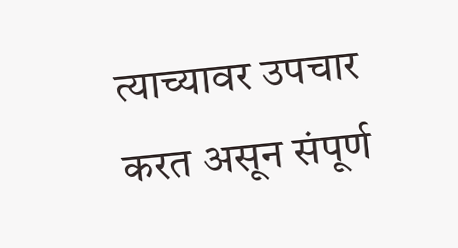त्याच्यावर उपचार करत असून संपूर्ण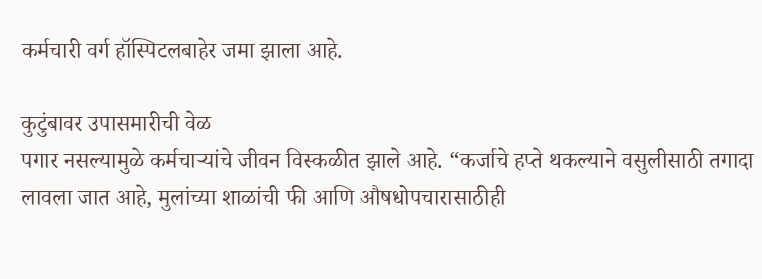कर्मचारी वर्ग हॉस्पिटलबाहेर जमा झाला आहे.

कुटुंबावर उपासमारीची वेळ
पगार नसल्यामुळे कर्मचाऱ्यांचे जीवन विस्कळीत झाले आहे. “कर्जाचे हप्ते थकल्याने वसुलीसाठी तगादा लावला जात आहे, मुलांच्या शाळांची फी आणि औषधोपचारासाठीही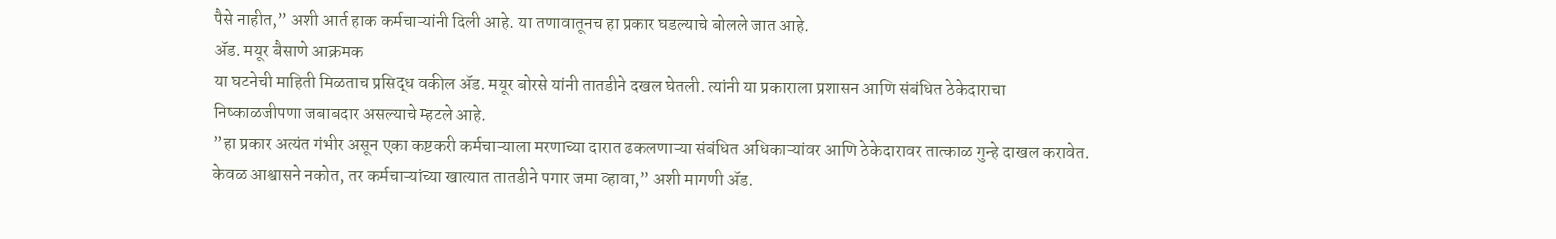पैसे नाहीत,” अशी आर्त हाक कर्मचाऱ्यांनी दिली आहे. या तणावातूनच हा प्रकार घडल्याचे बोलले जात आहे.
ॲड. मयूर बैसाणे आक्रमक
या घटनेची माहिती मिळताच प्रसिद्ध वकील ॲड. मयूर बोरसे यांनी तातडीने दखल घेतली. त्यांनी या प्रकाराला प्रशासन आणि संबंधित ठेकेदाराचा निष्काळजीपणा जबाबदार असल्याचे म्हटले आहे.
”हा प्रकार अत्यंत गंभीर असून एका कष्टकरी कर्मचाऱ्याला मरणाच्या दारात ढकलणाऱ्या संबंधित अधिकाऱ्यांवर आणि ठेकेदारावर तात्काळ गुन्हे दाखल करावेत. केवळ आश्वासने नकोत, तर कर्मचाऱ्यांच्या खात्यात तातडीने पगार जमा व्हावा,” अशी मागणी ॲड.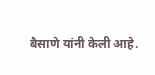बैसाणे यांनी केली आहे.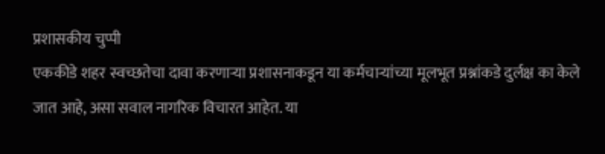प्रशासकीय चुप्पी
एककीडे शहर स्वच्छतेचा दावा करणाऱ्या प्रशासनाकडून या कर्मचाऱ्यांच्या मूलभूत प्रश्नांकडे दुर्लक्ष का केले जात आहे, असा सवाल नागरिक विचारत आहेत. या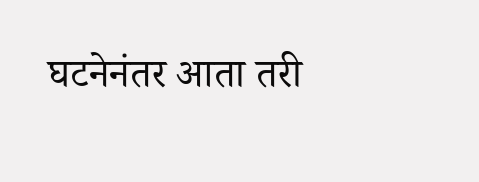घटनेनंतर आता तरी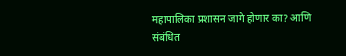महापालिका प्रशासन जागे होणार का? आणि संबंधित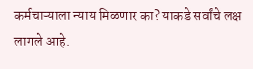कर्मचाऱ्याला न्याय मिळणार का? याकडे सर्वांचे लक्ष लागले आहे.